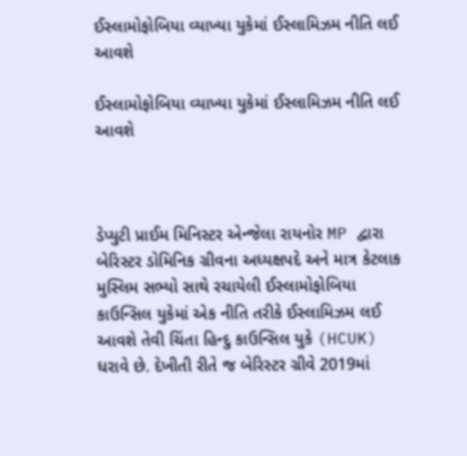ઈસ્લામોફોબિયા વ્યાખ્યા યુકેમાં ઈસ્લામિઝમ નીતિ લઈ આવશે

ઈસ્લામોફોબિયા વ્યાખ્યા યુકેમાં ઈસ્લામિઝમ નીતિ લઈ આવશે



ડેપ્યુટી પ્રાઈમ મિનિસ્ટર એન્જેલા રાયનોર MP દ્વારા બેરિસ્ટર ડોમિનિક ગ્રીવના અધ્યક્ષપદે અને માત્ર કેટલાક મુસ્લિમ સભ્યો સાથે રચાયેલી ઈસ્લામોફોબિયા કાઉન્સિલ યુકેમાં એક નીતિ તરીકે ઈસ્લામિઝમ લઈ આવશે તેવી ચિંતા હિન્દુ કાઉન્સિલ યુકે (HCUK) ધરાવે છે. દેખીતી રીતે જ બેરિસ્ટર ગ્રીવે 2019માં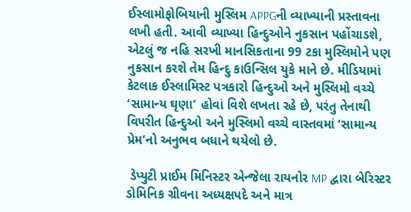ઈસ્લામોફોબિયાની મુસ્લિમ APPGની વ્યાખ્યાની પ્રસ્તાવના લખી હતી. આવી વ્યાખ્યા હિન્દુઓને નુકસાન પહોંચાડશે, એટલું જ નહિ સરખી માનસિકતાના 99 ટકા મુસ્લિમોને પણ નુકસાન કરશે તેમ હિન્દુ કાઉન્સિલ યુકે માને છે. મીડિયામાં કેટલાક ઈસ્લામિસ્ટ પત્રકારો હિન્દુઓ અને મુસ્લિમો વચ્ચે ‘સામાન્ય ઘૃણા’ હોવાં વિશે લખતા રહે છે, પરંતુ તેનાથી વિપરીત હિન્દુઓ અને મુસ્લિમો વચ્ચે વાસ્તવમાં ‘સામાન્ય પ્રેમ’નો અનુભવ બધાને થયેલો છે.

 ડેપ્યુટી પ્રાઈમ મિનિસ્ટર એન્જેલા રાયનોર MP દ્વારા બેરિસ્ટર ડોમિનિક ગ્રીવના અધ્યક્ષપદે અને માત્ર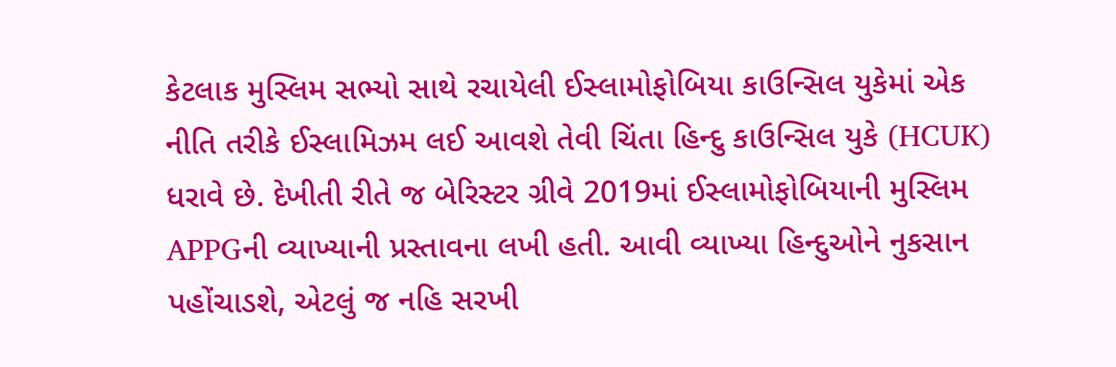કેટલાક મુસ્લિમ સભ્યો સાથે રચાયેલી ઈસ્લામોફોબિયા કાઉન્સિલ યુકેમાં એક નીતિ તરીકે ઈસ્લામિઝમ લઈ આવશે તેવી ચિંતા હિન્દુ કાઉન્સિલ યુકે (HCUK) ધરાવે છે. દેખીતી રીતે જ બેરિસ્ટર ગ્રીવે 2019માં ઈસ્લામોફોબિયાની મુસ્લિમ APPGની વ્યાખ્યાની પ્રસ્તાવના લખી હતી. આવી વ્યાખ્યા હિન્દુઓને નુકસાન પહોંચાડશે, એટલું જ નહિ સરખી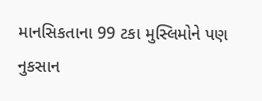માનસિકતાના 99 ટકા મુસ્લિમોને પણ નુકસાન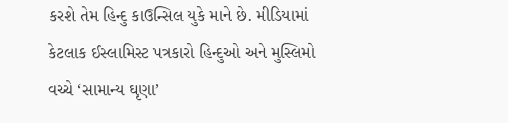કરશે તેમ હિન્દુ કાઉન્સિલ યુકે માને છે. મીડિયામાં કેટલાક ઈસ્લામિસ્ટ પત્રકારો હિન્દુઓ અને મુસ્લિમો વચ્ચે ‘સામાન્ય ઘૃણા’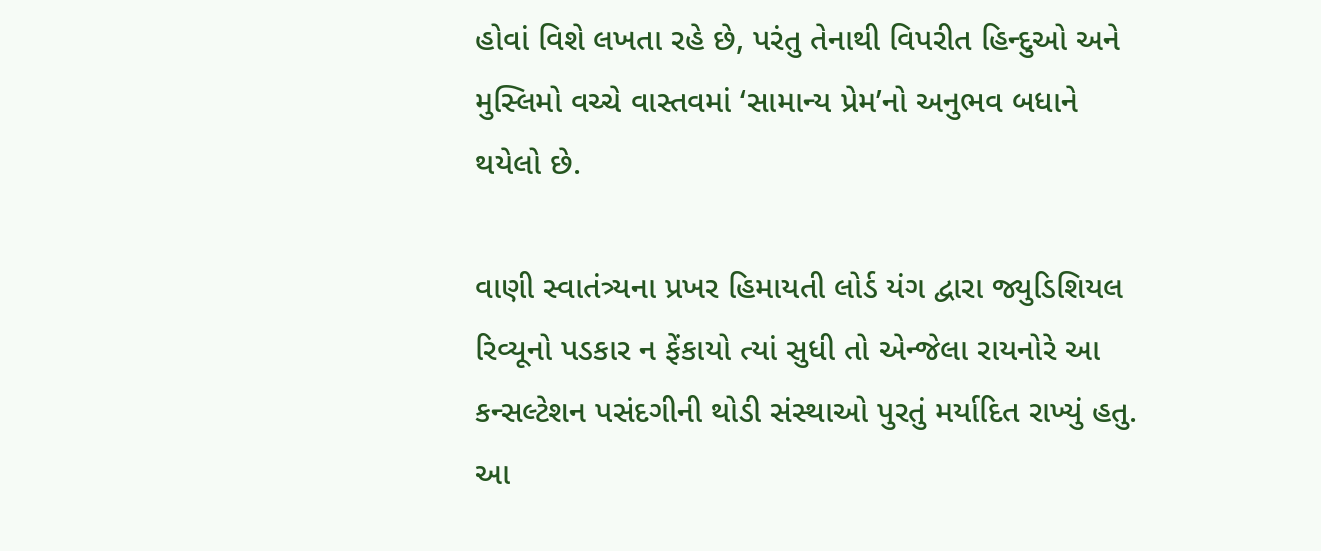હોવાં વિશે લખતા રહે છે, પરંતુ તેનાથી વિપરીત હિન્દુઓ અને મુસ્લિમો વચ્ચે વાસ્તવમાં ‘સામાન્ય પ્રેમ’નો અનુભવ બધાને થયેલો છે.

વાણી સ્વાતંત્ર્યના પ્રખર હિમાયતી લોર્ડ યંગ દ્વારા જ્યુડિશિયલ રિવ્યૂનો પડકાર ન ફેંકાયો ત્યાં સુધી તો એન્જેલા રાયનોરે આ કન્સલ્ટેશન પસંદગીની થોડી સંસ્થાઓ પુરતું મર્યાદિત રાખ્યું હતુ. આ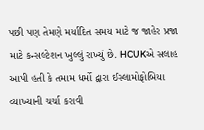પછી પણ તેમણે મર્યાદિત સમય માટે જ જાહેર પ્રજા માટે કન્સલ્ટેશન ખુલ્લું રાખ્યું છે. HCUKએ સલાહ આપી હતી કે તમામ ધર્મો દ્વારા ઈસ્લામોફોબિયા વ્યાખ્યાની ચર્ચા કરાવી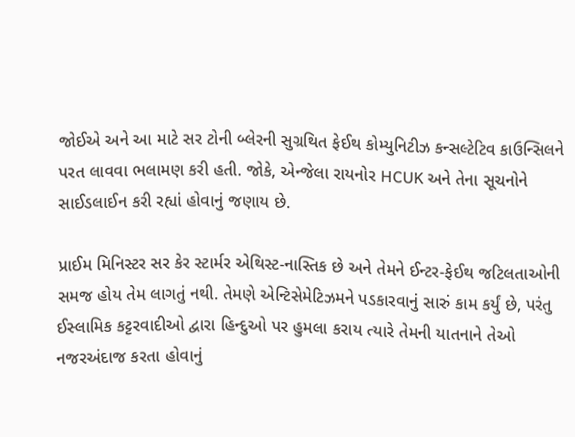જોઈએ અને આ માટે સર ટોની બ્લેરની સુગ્રથિત ફેઈથ કોમ્યુનિટીઝ કન્સલ્ટેટિવ કાઉન્સિલને પરત લાવવા ભલામણ કરી હતી. જોકે, એન્જેલા રાયનોર HCUK અને તેના સૂચનોને સાઈડલાઈન કરી રહ્યાં હોવાનું જણાય છે.

પ્રાઈમ મિનિસ્ટર સર કેર સ્ટાર્મર એથિસ્ટ-નાસ્તિક છે અને તેમને ઈન્ટર-ફેઈથ જટિલતાઓની સમજ હોય તેમ લાગતું નથી. તેમણે એન્ટિસેમેટિઝમને પડકારવાનું સારું કામ કર્યું છે, પરંતુ ઈસ્લામિક કટ્ટરવાદીઓ દ્વારા હિન્દુઓ પર હુમલા કરાય ત્યારે તેમની યાતનાને તેઓ નજરઅંદાજ કરતા હોવાનું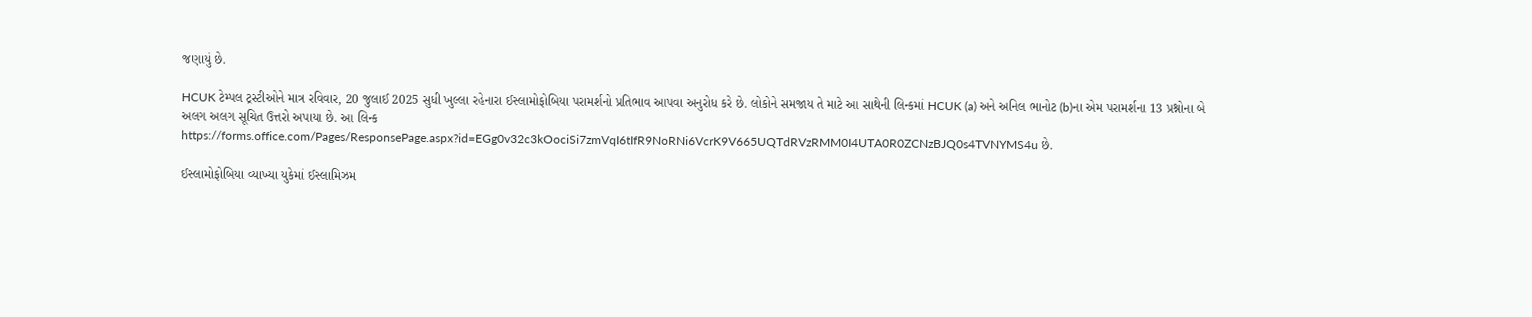જણાયું છે.

HCUK ટેમ્પલ ટ્રસ્ટીઓને માત્ર રવિવાર, 20 જુલાઈ 2025 સુધી ખુલ્લા રહેનારા ઈસ્લામોફોબિયા પરામર્શનો પ્રતિભાવ આપવા અનુરોધ કરે છે. લોકોને સમજાય તે માટે આ સાથેની લિન્કમાં HCUK (a) અને અનિલ ભાનોટ (b)ના એમ પરામર્શના 13 પ્રશ્નોના બે અલગ અલગ સૂચિત ઉત્તરો અપાયા છે. આ લિન્ક https://forms.office.com/Pages/ResponsePage.aspx?id=EGg0v32c3kOociSi7zmVqI6tIfR9NoRNi6VcrK9V665UQTdRVzRMM0I4UTA0R0ZCNzBJQ0s4TVNYMS4u છે.

ઈસ્લામોફોબિયા વ્યાખ્યા યુકેમાં ઈસ્લામિઝમ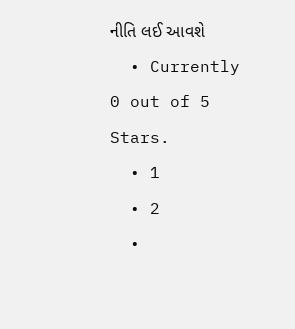નીતિ લઈ આવશે
  • Currently 0 out of 5 Stars.
  • 1
  • 2
  •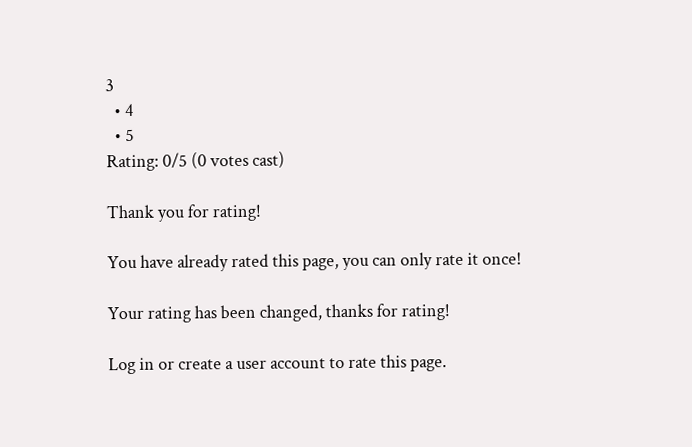3
  • 4
  • 5
Rating: 0/5 (0 votes cast)

Thank you for rating!

You have already rated this page, you can only rate it once!

Your rating has been changed, thanks for rating!

Log in or create a user account to rate this page.